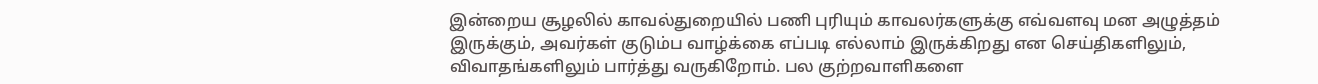இன்றைய சூழலில் காவல்துறையில் பணி புரியும் காவலர்களுக்கு எவ்வளவு மன அழுத்தம் இருக்கும், அவர்கள் குடும்ப வாழ்க்கை எப்படி எல்லாம் இருக்கிறது என செய்திகளிலும், விவாதங்களிலும் பார்த்து வருகிறோம். பல குற்றவாளிகளை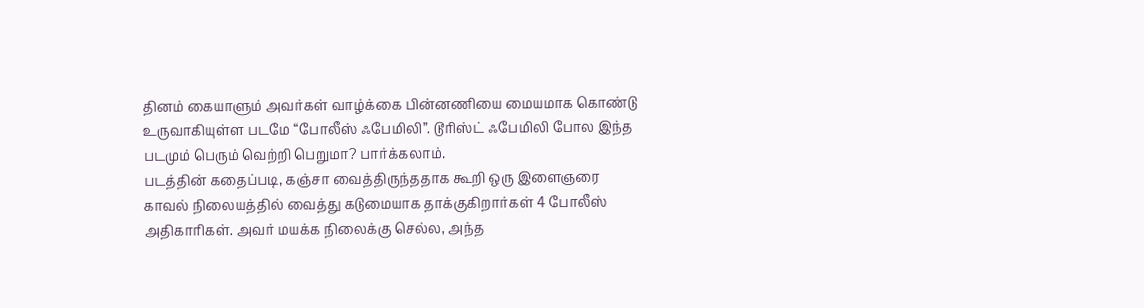தினம் கையாளும் அவர்கள் வாழ்க்கை பின்னணியை மையமாக கொண்டு உருவாகியுள்ள படமே “போலீஸ் ஃபேமிலி”. டூரிஸ்ட் ஃபேமிலி போல இந்த படமும் பெரும் வெற்றி பெறுமா? பார்க்கலாம்.
படத்தின் கதைப்படி, கஞ்சா வைத்திருந்ததாக கூறி ஒரு இளைஞரை காவல் நிலையத்தில் வைத்து கடுமையாக தாக்குகிறார்கள் 4 போலீஸ் அதிகாரிகள். அவர் மயக்க நிலைக்கு செல்ல, அந்த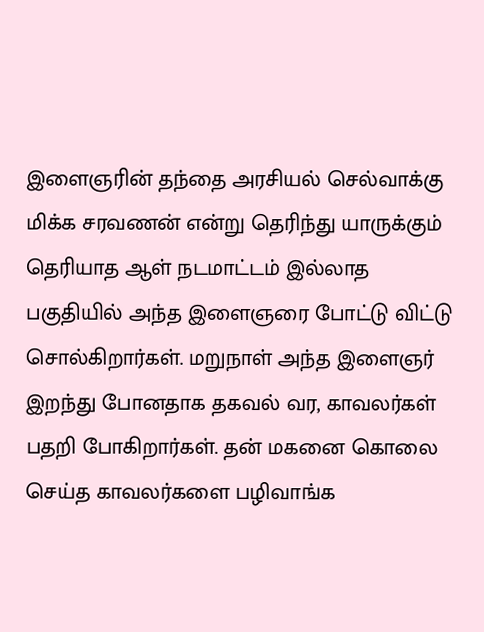இளைஞரின் தந்தை அரசியல் செல்வாக்கு மிக்க சரவணன் என்று தெரிந்து யாருக்கும் தெரியாத ஆள் நடமாட்டம் இல்லாத பகுதியில் அந்த இளைஞரை போட்டு விட்டு சொல்கிறார்கள். மறுநாள் அந்த இளைஞர் இறந்து போனதாக தகவல் வர, காவலர்கள் பதறி போகிறார்கள். தன் மகனை கொலை செய்த காவலர்களை பழிவாங்க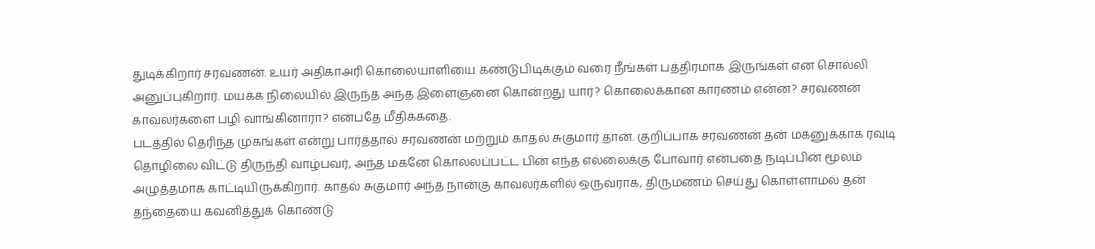துடிக்கிறார் சரவணன். உயர் அதிகாஅரி கொலையாளியை கண்டுபிடிக்கும் வரை நீங்கள் பத்திரமாக இருங்கள் என சொல்லி அனுப்புகிறார். மயக்க நிலையில் இருந்த அந்த இளைஞனை கொன்றது யார்? கொலைக்கான காரணம் என்ன? சரவணன் காவலர்களை பழி வாங்கினாரா? என்பதே மீதிக்கதை.
படத்தில் தெரிந்த முகங்கள் என்று பார்த்தால் சரவணன் மற்றும் காதல் சுகுமார் தான். குறிப்பாக சரவணன் தன் மகனுக்காக ரவுடி தொழிலை விட்டு திருந்தி வாழ்பவர், அந்த மகனே கொல்லப்பட்ட பின் எந்த எல்லைக்கு போவார் என்பதை நடிப்பின் மூலம் அழுத்தமாக காட்டியிருக்கிறார். காதல் சுகுமார் அந்த நான்கு காவலர்களில் ஒருவராக, திருமணம் செய்து கொள்ளாமல் தன் தந்தையை கவனித்துக் கொண்டு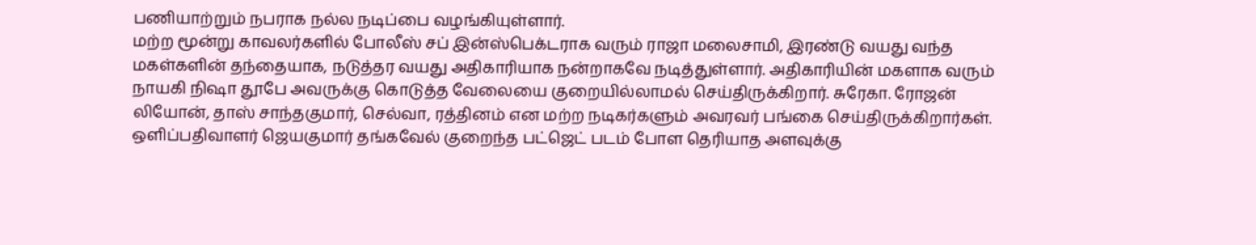பணியாற்றும் நபராக நல்ல நடிப்பை வழங்கியுள்ளார்.
மற்ற மூன்று காவலர்களில் போலீஸ் சப் இன்ஸ்பெக்டராக வரும் ராஜா மலைசாமி, இரண்டு வயது வந்த மகள்களின் தந்தையாக, நடுத்தர வயது அதிகாரியாக நன்றாகவே நடித்துள்ளார். அதிகாரியின் மகளாக வரும் நாயகி நிஷா தூபே அவருக்கு கொடுத்த வேலையை குறையில்லாமல் செய்திருக்கிறார். சுரேகா. ரோஜன் லியோன், தாஸ் சாந்தகுமார், செல்வா, ரத்தினம் என மற்ற நடிகர்களும் அவரவர் பங்கை செய்திருக்கிறார்கள்.
ஒளிப்பதிவாளர் ஜெயகுமார் தங்கவேல் குறைந்த பட்ஜெட் படம் போள தெரியாத அளவுக்கு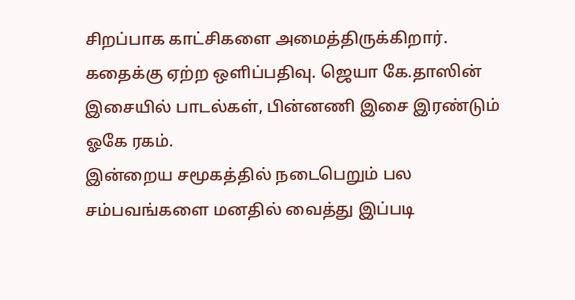சிறப்பாக காட்சிகளை அமைத்திருக்கிறார். கதைக்கு ஏற்ற ஒளிப்பதிவு. ஜெயா கே.தாஸின் இசையில் பாடல்கள், பின்னணி இசை இரண்டும் ஓகே ரகம்.
இன்றைய சமூகத்தில் நடைபெறும் பல சம்பவங்களை மனதில் வைத்து இப்படி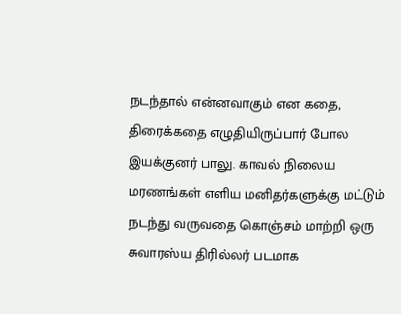நடந்தால் என்னவாகும் என கதை, திரைக்கதை எழுதியிருப்பார் போல இயக்குனர் பாலு. காவல் நிலைய மரணங்கள் எளிய மனிதர்களுக்கு மட்டும் நடந்து வருவதை கொஞ்சம் மாற்றி ஒரு சுவாரஸ்ய திரில்லர் படமாக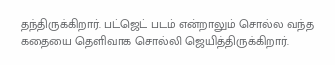தந்திருக்கிறார். பட்ஜெட் படம் என்றாலும் சொல்ல வந்த கதையை தெளிவாக சொல்லி ஜெயித்திருக்கிறார்.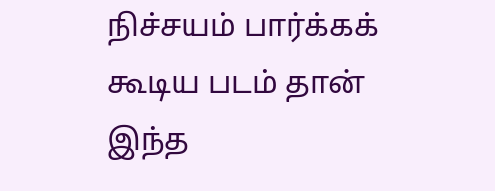நிச்சயம் பார்க்கக் கூடிய படம் தான் இந்த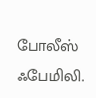போலீஸ் ஃபேமிலி.